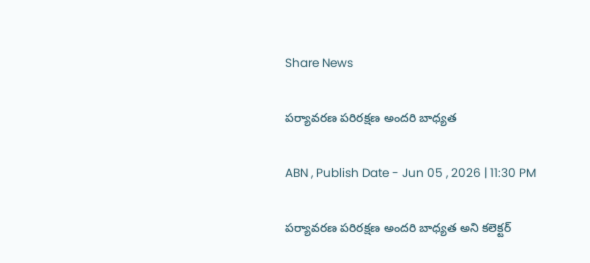Share News

పర్యావరణ పరిరక్షణ అందరి బాధ్యత

ABN , Publish Date - Jun 05 , 2026 | 11:30 PM

పర్యావరణ పరిరక్షణ అందరి బాధ్యత అని కలెక్టర్‌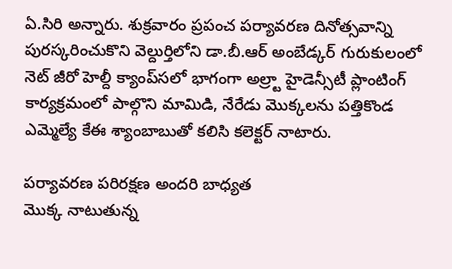ఏ.సిరి అన్నారు. శుక్రవారం ప్రపంచ పర్యావరణ దినోత్సవాన్ని పురస్కరించుకొని వెల్దుర్తిలోని డా.బీ.ఆర్‌ అంబేడ్కర్‌ గురుకులంలో నెట్‌ జీరో హెల్దీ క్యాంప్‌సలో భాగంగా అల్ర్టా హైడెన్సీటీ ప్లాంటింగ్‌ కార్యక్రమంలో పాల్గొని మామిడి, నేరేడు మొక్కలను పత్తికొండ ఎమ్మెల్యే కేఈ శ్యాంబాబుతో కలిసి కలెక్టర్‌ నాటారు.

పర్యావరణ పరిరక్షణ అందరి బాధ్యత
మొక్క నాటుతున్న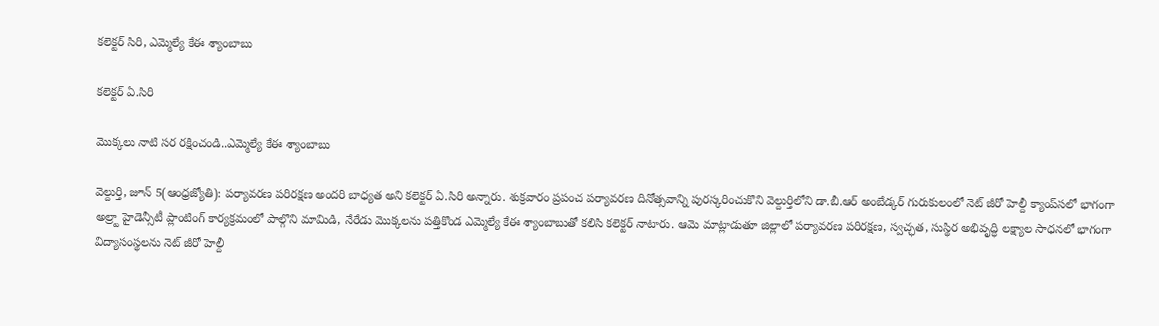కలెక్టర్‌ సిరి, ఎమ్మెల్యే కేఈ శ్యాంబాబు

కలెక్టర్‌ ఏ.సిరి

మొక్కలు నాటి సర రక్షించండి..ఎమ్మెల్యే కేఈ శ్యాంబాబు

వెల్దుర్తి, జూన్‌ 5(ఆంధ్రజ్యోతి): పర్యావరణ పరిరక్షణ అందరి బాధ్యత అని కలెక్టర్‌ ఏ.సిరి అన్నారు. శుక్రవారం ప్రపంచ పర్యావరణ దినోత్సవాన్ని పురస్కరించుకొని వెల్దుర్తిలోని డా.బీ.ఆర్‌ అంబేడ్కర్‌ గురుకులంలో నెట్‌ జీరో హెల్దీ క్యాంప్‌సలో భాగంగా అల్ర్టా హైడెన్సీటీ ప్లాంటింగ్‌ కార్యక్రమంలో పాల్గొని మామిడి, నేరేడు మొక్కలను పత్తికొండ ఎమ్మెల్యే కేఈ శ్యాంబాబుతో కలిసి కలెక్టర్‌ నాటారు. ఆమె మాట్లాడుతూ జిల్లాలో పర్యావరణ పరిరక్షణ, స్వచ్ఛత, సుస్థిర అభివృద్ధి లక్ష్యాల సాధనలో భాగంగా విద్యాసంస్థలను నెట్‌ జీరో హెల్దీ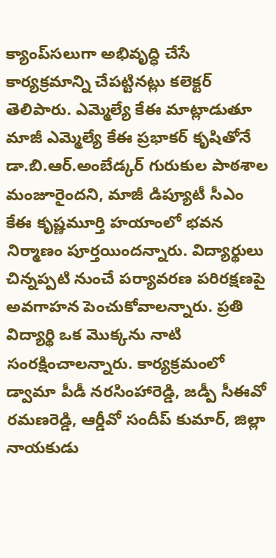క్యాంప్‌సలుగా అభివృద్ధి చేసే కార్యక్రమాన్ని చేపట్టినట్లు కలెక్టర్‌ తెలిపారు. ఎమ్మెల్యే కేఈ మాట్లాడుతూ మాజీ ఎమ్మెల్యే కేఈ ప్రభాకర్‌ కృషితోనే డా.బి.ఆర్‌.అంబేడ్కర్‌ గురుకుల పాఠశాల మంజూరైందని, మాజీ డిప్యూటీ సీఎం కేఈ కృష్ణమూర్తి హయాంలో భవన నిర్మాణం పూర్తయిందన్నారు. విద్యార్థులు చిన్నప్పటి నుంచే పర్యావరణ పరిరక్షణపై అవగాహన పెంచుకోవాలన్నారు. ప్రతి విద్యార్థి ఒక మొక్కను నాటి సంరక్షించాలన్నారు. కార్యక్రమంలో డ్వామా పీడీ నరసింహారెడ్డి, జడ్పీ సీఈవో రమణరెడ్డి, ఆర్డీవో సందీప్‌ కుమార్‌, జిల్లా నాయకుడు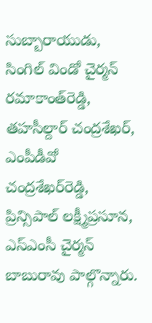సుబ్బారాయుడు, సింగిల్‌ విండో చైర్మన్‌ రమాకాంత్‌రెడ్డి, తహసీల్దార్‌ చంద్రశేఖర్‌, ఎంపీడీవో చంద్రశేఖర్‌రెడ్డి, ప్రిన్సిపాల్‌ లక్ష్మీప్రసూన, ఎస్‌ఎంసీ చైర్మన్‌ బాబురావు పాల్గొన్నారు.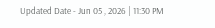Updated Date - Jun 05 , 2026 | 11:30 PM